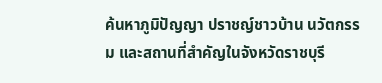ค้นหาภูมิปัญญา ปราชญ์ชาวบ้าน นวัตกรรม และสถานที่สำคัญในจังหวัดราชบุรี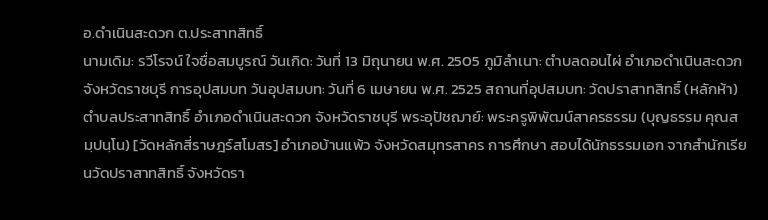อ.ดำเนินสะดวก ต.ประสาทสิทธิ์
นามเดิม: รวีโรจน์ ใจซื่อสมบูรณ์ วันเกิด: วันที่ 13 มิถุนายน พ.ศ. 2505 ภูมิลำเนา: ตำบลดอนไผ่ อำเภอดำเนินสะดวก จังหวัดราชบุรี การอุปสมบท วันอุปสมบท: วันที่ 6 เมษายน พ.ศ. 2525 สถานที่อุปสมบท: วัดปราสาทสิทธิ์ (หลักห้า) ตำบลประสาทสิทธิ์ อำเภอดำเนินสะดวก จังหวัดราชบุรี พระอุปัชฌาย์: พระครูพิพัฒน์สาครธรรม (บุญธรรม คุณสมฺปนฺโน) [วัดหลักสี่ราษฎร์สโมสร] อำเภอบ้านแพ้ว จังหวัดสมุทรสาคร การศึกษา สอบได้นักธรรมเอก จากสำนักเรียนวัดปราสาทสิทธิ์ จังหวัดรา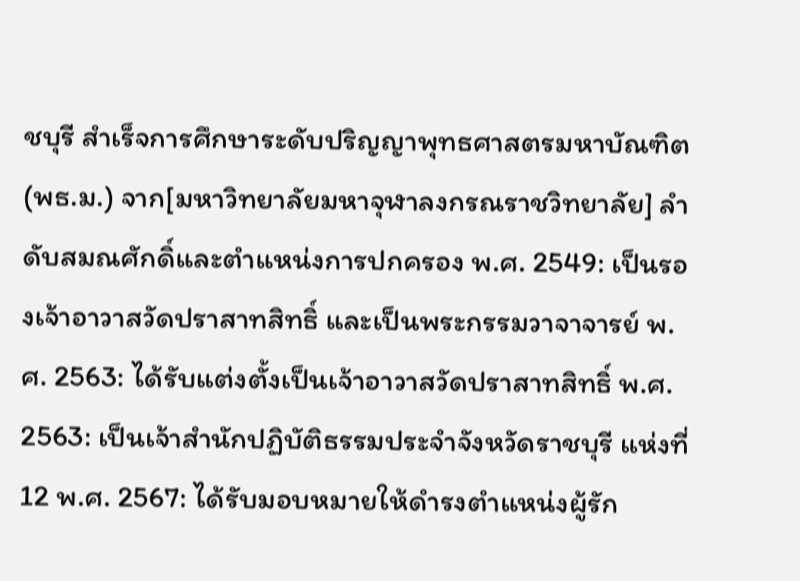ชบุรี สำเร็จการศึกษาระดับปริญญาพุทธศาสตรมหาบัณฑิต (พธ.ม.) จาก[มหาวิทยาลัยมหาจุฬาลงกรณราชวิทยาลัย] ลำดับสมณศักดิ์และตำแหน่งการปกครอง พ.ศ. 2549: เป็นรองเจ้าอาวาสวัดปราสาทสิทธิ์ และเป็นพระกรรมวาจาจารย์ พ.ศ. 2563: ได้รับแต่งตั้งเป็นเจ้าอาวาสวัดปราสาทสิทธิ์ พ.ศ. 2563: เป็นเจ้าสำนักปฏิบัติธรรมประจำจังหวัดราชบุรี แห่งที่ 12 พ.ศ. 2567: ได้รับมอบหมายให้ดำรงตำแหน่งผู้รัก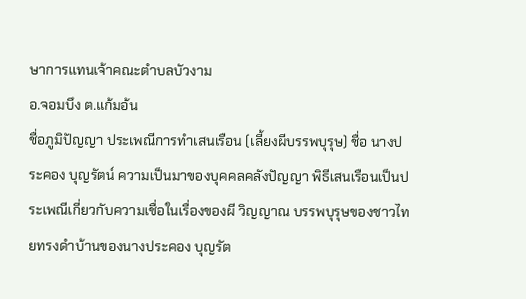ษาการแทนเจ้าคณะตำบลบัวงาม
อ.จอมบึง ต.แก้มอ้น
ชื่อภูมิปัญญา ประเพณีการทำเสนเรือน (เลี้ยงผีบรรพบุรุษ) ชื่อ นางประคอง บุญรัตน์ ความเป็นมาของบุคคลคลังปัญญา พิธีเสนเรือนเป็นประเพณีเกี่ยวกับความเชื่อในเรื่องของผี วิญญาณ บรรพบุรุษของชาวไทยทรงดำบ้านของนางประคอง บุญรัต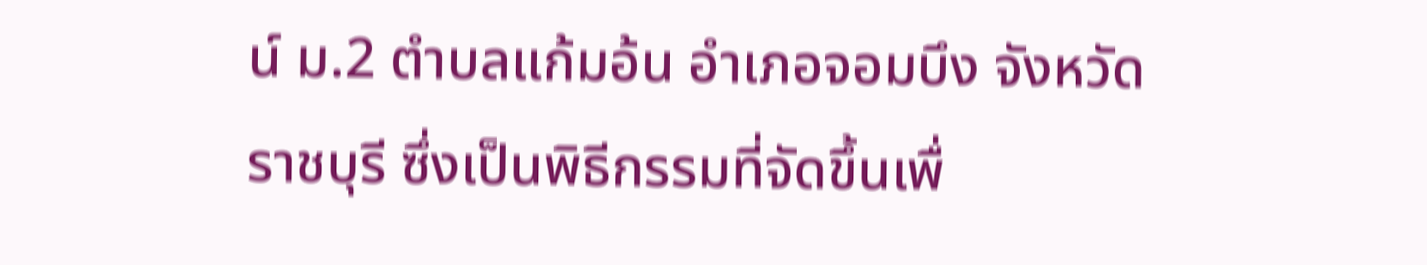น์ ม.2 ตำบลแก้มอ้น อำเภอจอมบึง จังหวัดราชบุรี ซึ่งเป็นพิธีกรรมที่จัดขึ้นเพื่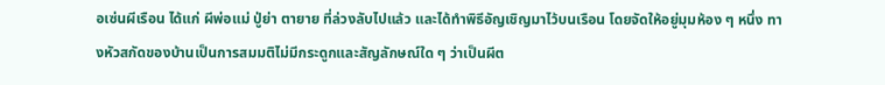อเซ่นผีเรือน ได้แก่ ผีพ่อแม่ ปู่ย่า ตายาย ที่ล่วงลับไปแล้ว และได้ทำพิธีอัญเชิญมาไว้บนเรือน โดยจัดให้อยู่มุมห้อง ๆ หนึ่ง ทางหัวสกัดของบ้านเป็นการสมมติไม่มีกระดูกและสัญลักษณ์ใด ๆ ว่าเป็นผีต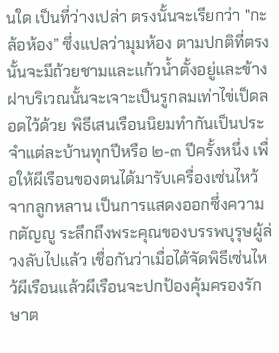นใด เป็นที่ว่างเปล่า ตรงนั้นจะเรียกว่า "กะล้อห้อง” ซึ่งแปลว่ามุมห้อง ตามปกติที่ตรงนั้นจะมีถ้วยชามและแก้วน้ำตั้งอยู่และข้างฝาบริเวณนั้นจะเจาะเป็นรูกลมเท่าไข่เป็ดลอดไว้ด้วย พิธีเสนเรือนนิยมทำกันเป็นประจำแต่ละบ้านทุกปีหรือ ๒-๓ ปีครั้งหนึ่ง เพื่อให้ผีเรือนของตนได้มารับเครื่องเซ่นไหว้จากลูกหลาน เป็นการแสดงออกซึ่งความกตัญญู ระลึกถึงพระคุณของบรรพบุรุษผู้ล่วงลับไปแล้ว เชื่อกันว่าเมื่อได้จัดพิธีเซ่นไหว้ผีเรือนแล้วผีเรือนจะปกป้องคุ้มครองรักษาต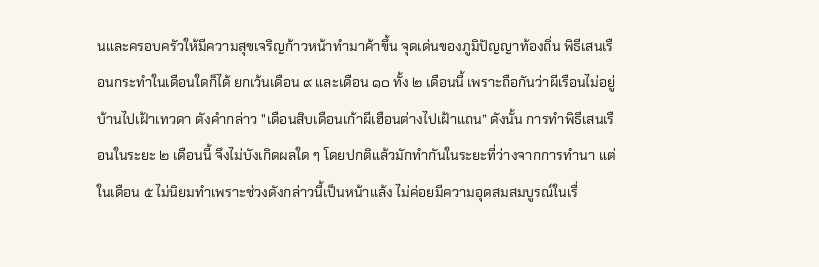นและครอบครัวให้มีความสุขเจริญก้าวหน้าทำมาค้าขึ้น จุดเด่นของภูมิปัญญาท้องถิ่น พิธีเสนเรือนกระทำในเดือนใดก็ได้ ยกเว้นเดือน ๙ และเดือน ๑๐ ทั้ง ๒ เดือนนี้ เพราะถือกันว่าผีเรือนไม่อยู่บ้านไปเฝ้าเทวดา ดังคำกล่าว "เดือนสิบเดือนเก้าผีเฮือนต่างไปเฝ้าแถน” ดังนั้น การทำพิธีเสนเรือนในระยะ ๒ เดือนนี้ จึงไม่บังเกิดผลใด ๆ โดยปกติแล้วมักทำกันในระยะที่ว่างจากการทำนา แต่ในเดือน ๕ ไม่นิยมทำเพราะช่วงดังกล่าวนี้เป็นหน้าแล้ง ไม่ค่อยมีความอุดสมสมบูรณ์ในเรื่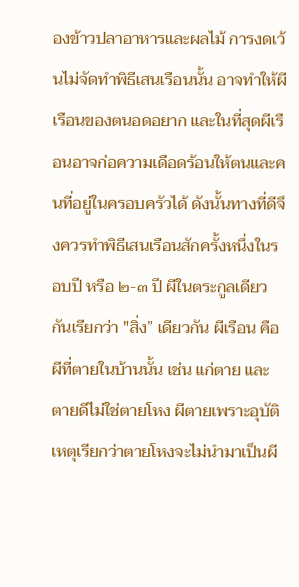องข้าวปลาอาหารและผลไม้ การงดเว้นไม่จัดทำพิธีเสนเรือนนั้น อาจทำให้ผีเรือนของตนอดอยาก และในที่สุดผีเรือนอาจก่อความเดือดร้อนให้ตนและคนที่อยู่ในครอบครัวได้ ดังนั้นทางที่ดีจึงควรทำพิธีเสนเรือนสักครั้งหนึ่งในรอบปี หรือ ๒-๓ ปี ผีในตระกูลเดียวกันเรียกว่า "สิ่ง” เดียวกัน ผีเรือน คือ ผีที่ตายในบ้านนั้น เช่น แก่ตาย และตายดีไม่ใช่ตายโหง ผีตายเพราะอุบัติเหตุเรียกว่าตายโหงจะไม่นำมาเป็นผี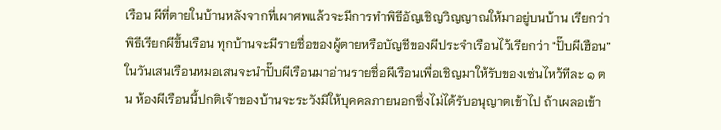เรือน ผีที่ตายในบ้านหลังจากที่เผาศพแล้วจะมีการทำพิธีอัญเชิญวิญญาณให้มาอยู่บนบ้าน เรียกว่าพิธีเรียกผีขึ้นเรือน ทุกบ้านจะมีรายชื่อของผู้ตายหรือบัญชีของผีประจำเรือนไว้เรียกว่า "ปั๊บผีเฮือน” ในวันเสนเรือนหมอเสนจะนำปั๊บผีเรือนมาอ่านรายชื่อผีเรือนเพื่อเชิญมาให้รับของเซ่นไหว้ทีละ ๑ ตน ห้องผีเรือนนี้ปกติเจ้าของบ้านจะระวังมิให้บุคคลภายนอกซึ่งไม่ได้รับอนุญาตเข้าไป ถ้าเผลอเข้า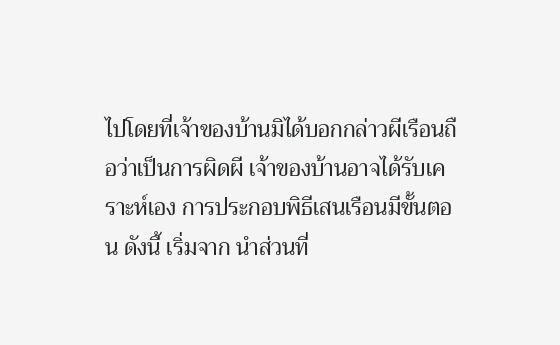ไปโดยที่เจ้าของบ้านมิได้บอกกล่าวผีเรือนถือว่าเป็นการผิดผี เจ้าของบ้านอาจได้รับเคราะห์เอง การประกอบพิธีเสนเรือนมีขั้นตอน ดังนี้ เริ่มจาก นำส่วนที่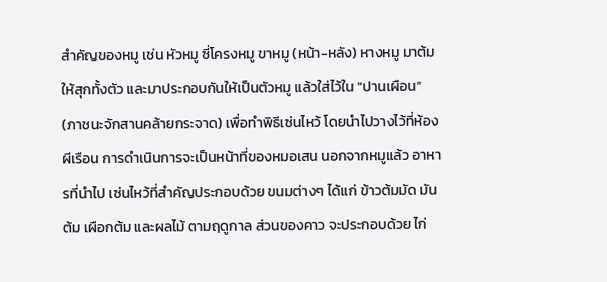สำคัญของหมู เช่น หัวหมู ซี่โครงหมู ขาหมู (หน้า-หลัง) หางหมู มาต้ม ให้สุกทั้งตัว และมาประกอบกันให้เป็นตัวหมู แล้วใส่ไว้ใน "ปานเผือน” (ภาชนะจักสานคล้ายกระจาด) เพื่อทำพิธีเซ่นไหว้ โดยนำไปวางไว้ที่ห้องผีเรือน การดำเนินการจะเป็นหน้าที่ของหมอเสน นอกจากหมูแล้ว อาหารที่นำไป เซ่นไหว้ที่สำคัญประกอบด้วย ขนมต่างๆ ได้แก่ ข้าวต้มมัด มันต้ม เผือกต้ม และผลไม้ ตามฤดูกาล ส่วนของคาว จะประกอบด้วย ไก่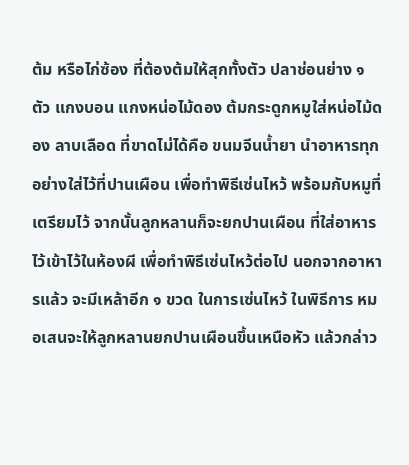ต้ม หรือไก่ซ้อง ที่ต้องต้มให้สุกทั้งตัว ปลาช่อนย่าง ๑ ตัว แกงบอน แกงหน่อไม้ดอง ต้มกระดูกหมูใส่หน่อไม้ดอง ลาบเลือด ที่ขาดไม่ได้คือ ขนมจีนน้ำยา นำอาหารทุกอย่างใส่ไว้ที่ปานเผือน เพื่อทำพิธีเซ่นไหว้ พร้อมกับหมูที่เตรียมไว้ จากนั้นลูกหลานก็จะยกปานเผือน ที่ใส่อาหารไว้เข้าไว้ในห้องผี เพื่อทำพิธีเซ่นไหว้ต่อไป นอกจากอาหารแล้ว จะมีเหล้าอีก ๑ ขวด ในการเซ่นไหว้ ในพิธีการ หมอเสนจะให้ลูกหลานยกปานเผือนขึ้นเหนือหัว แล้วกล่าว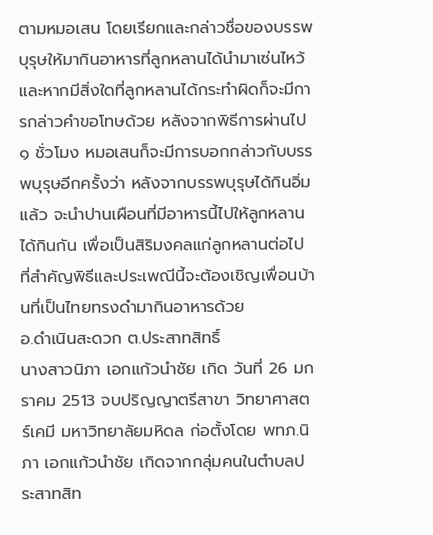ตามหมอเสน โดยเรียกและกล่าวชื่อของบรรพบุรุษให้มากินอาหารที่ลูกหลานได้นำมาเซ่นไหว้ และหากมีสิ่งใดที่ลูกหลานได้กระทำผิดก็จะมีการกล่าวคำขอโทษด้วย หลังจากพิธีการผ่านไป ๑ ชั่วโมง หมอเสนก็จะมีการบอกกล่าวกับบรรพบุรุษอีกครั้งว่า หลังจากบรรพบุรุษได้กินอิ่มแล้ว จะนำปานเผือนที่มีอาหารนี้ไปให้ลูกหลานได้กินกัน เพื่อเป็นสิริมงคลแก่ลูกหลานต่อไป ที่สำคัญพิธีและประเพณีนี้จะต้องเชิญเพื่อนบ้านที่เป็นไทยทรงดำมากินอาหารด้วย
อ.ดำเนินสะดวก ต.ประสาทสิทธิ์
นางสาวนิภา เอกแก้วนำชัย เกิด วันที่ 26 มกราคม 2513 จบปริญญาตรีสาขา วิทยาศาสตร์เคมี มหาวิทยาลัยมหิดล ก่อตั้งโดย พทภ.นิภา เอกแก้วนำชัย เกิดจากกลุ่มคนในตำบลประสาทสิท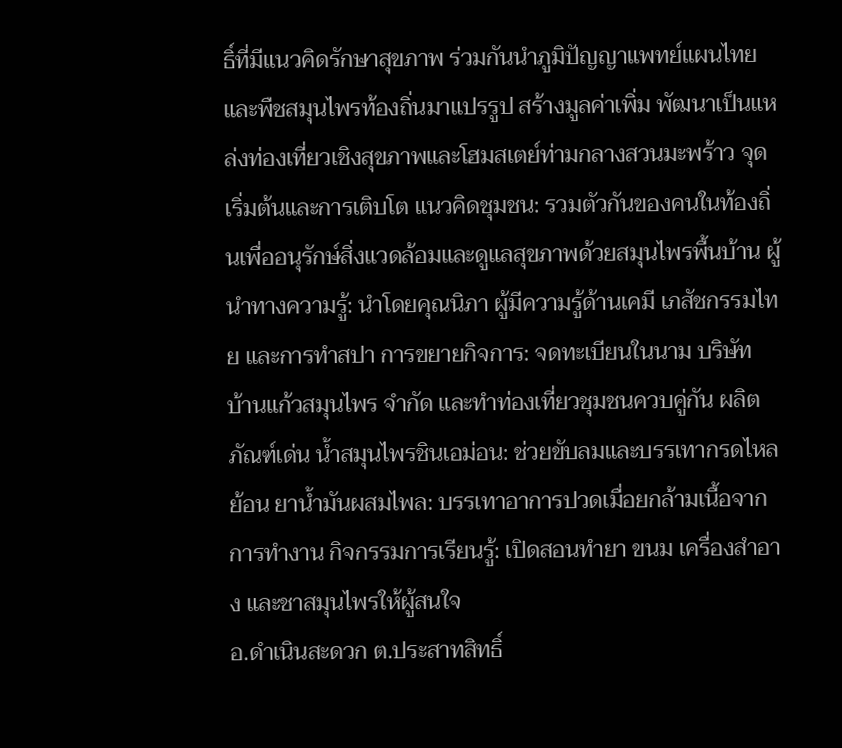ธิ์ที่มีแนวคิดรักษาสุขภาพ ร่วมกันนำภูมิปัญญาแพทย์แผนไทย และพืชสมุนไพรท้องถิ่นมาแปรรูป สร้างมูลค่าเพิ่ม พัฒนาเป็นแหล่งท่องเที่ยวเชิงสุขภาพและโฮมสเตย์ท่ามกลางสวนมะพร้าว จุดเริ่มต้นและการเติบโต แนวคิดชุมชน: รวมตัวกันของคนในท้องถิ่นเพื่ออนุรักษ์สิ่งแวดล้อมและดูแลสุขภาพด้วยสมุนไพรพื้นบ้าน ผู้นำทางความรู้: นำโดยคุณนิภา ผู้มีความรู้ด้านเคมี เภสัชกรรมไทย และการทำสปา การขยายกิจการ: จดทะเบียนในนาม บริษัท บ้านแก้วสมุนไพร จำกัด และทำท่องเที่ยวชุมชนควบคู่กัน ผลิตภัณฑ์เด่น น้ำสมุนไพรชินเอม่อน: ช่วยขับลมและบรรเทากรดไหลย้อน ยาน้ำมันผสมไพล: บรรเทาอาการปวดเมื่อยกล้ามเนื้อจากการทำงาน กิจกรรมการเรียนรู้: เปิดสอนทำยา ขนม เครื่องสำอาง และชาสมุนไพรให้ผู้สนใจ
อ.ดำเนินสะดวก ต.ประสาทสิทธิ์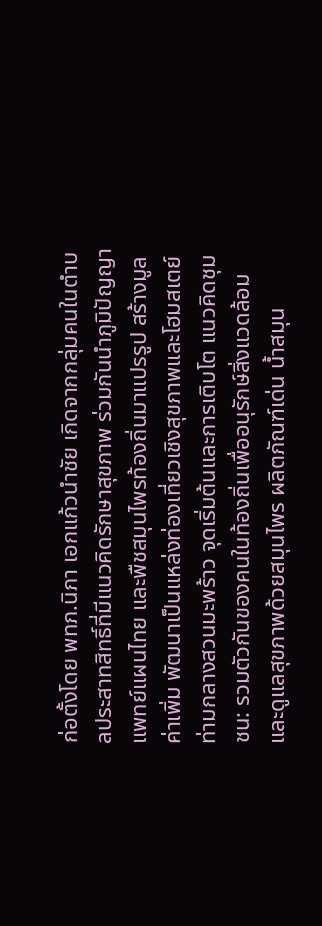ก่อตั้งโดย พทภ.นิภา เอกแก้วนำชัย เกิดจากกลุ่มคนในตำบลประสาทสิทธิ์ที่มีแนวคิดรักษาสุขภาพ ร่วมกันนำภูมิปัญญาแพทย์แผนไทย และพืชสมุนไพรท้องถิ่นมาแปรรูป สร้างมูลค่าเพิ่ม พัฒนาเป็นแหล่งท่องเที่ยวเชิงสุขภาพและโฮมสเตย์ท่ามกลางสวนมะพร้าว จุดเริ่มต้นและการเติบโต แนวคิดชุมชน: รวมตัวกันของคนในท้องถิ่นเพื่ออนุรักษ์สิ่งแวดล้อมและดูแลสุขภาพด้วยสมุนไพร ผลิตภัณฑ์เด่น น้ำสมุน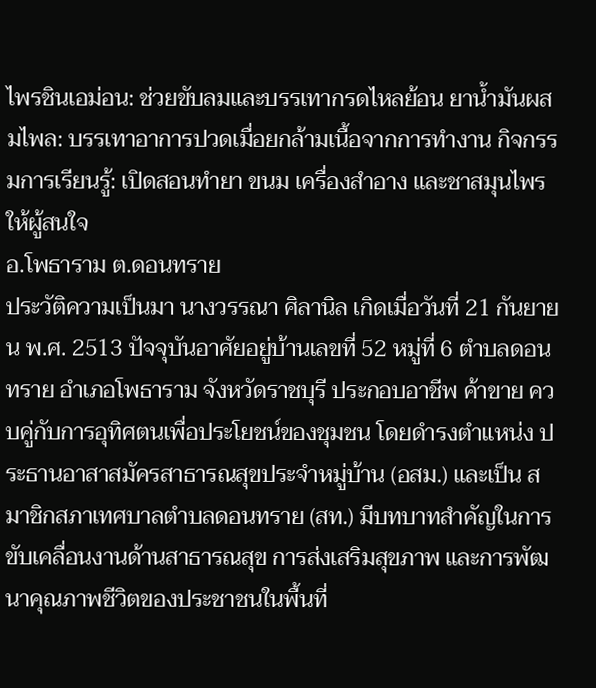ไพรชินเอม่อน: ช่วยขับลมและบรรเทากรดไหลย้อน ยาน้ำมันผสมไพล: บรรเทาอาการปวดเมื่อยกล้ามเนื้อจากการทำงาน กิจกรรมการเรียนรู้: เปิดสอนทำยา ขนม เครื่องสำอาง และชาสมุนไพรให้ผู้สนใจ
อ.โพธาราม ต.ดอนทราย
ประวัติความเป็นมา นางวรรณา ศิลานิล เกิดเมื่อวันที่ 21 กันยายน พ.ศ. 2513 ปัจจุบันอาศัยอยู่บ้านเลขที่ 52 หมู่ที่ 6 ตำบลดอนทราย อำเภอโพธาราม จังหวัดราชบุรี ประกอบอาชีพ ค้าขาย ควบคู่กับการอุทิศตนเพื่อประโยชน์ของชุมชน โดยดำรงตำแหน่ง ประธานอาสาสมัครสาธารณสุขประจำหมู่บ้าน (อสม.) และเป็น สมาชิกสภาเทศบาลตำบลดอนทราย (สท.) มีบทบาทสำคัญในการขับเคลื่อนงานด้านสาธารณสุข การส่งเสริมสุขภาพ และการพัฒนาคุณภาพชีวิตของประชาชนในพื้นที่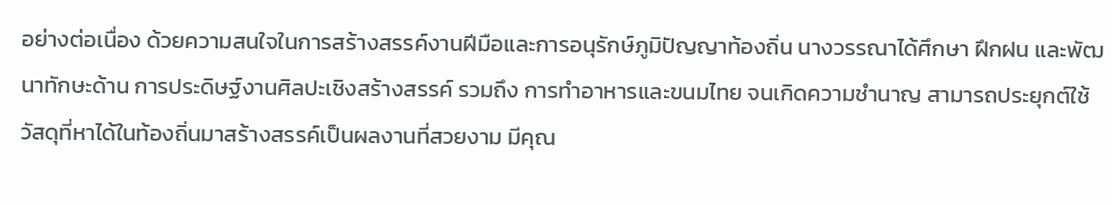อย่างต่อเนื่อง ด้วยความสนใจในการสร้างสรรค์งานฝีมือและการอนุรักษ์ภูมิปัญญาท้องถิ่น นางวรรณาได้ศึกษา ฝึกฝน และพัฒนาทักษะด้าน การประดิษฐ์งานศิลปะเชิงสร้างสรรค์ รวมถึง การทำอาหารและขนมไทย จนเกิดความชำนาญ สามารถประยุกต์ใช้วัสดุที่หาได้ในท้องถิ่นมาสร้างสรรค์เป็นผลงานที่สวยงาม มีคุณ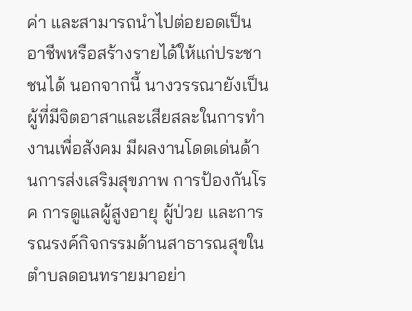ค่า และสามารถนำไปต่อยอดเป็นอาชีพหรือสร้างรายได้ให้แก่ประชาชนได้ นอกจากนี้ นางวรรณายังเป็นผู้ที่มีจิตอาสาและเสียสละในการทำงานเพื่อสังคม มีผลงานโดดเด่นด้านการส่งเสริมสุขภาพ การป้องกันโรค การดูแลผู้สูงอายุ ผู้ป่วย และการรณรงค์กิจกรรมด้านสาธารณสุขในตำบลดอนทรายมาอย่า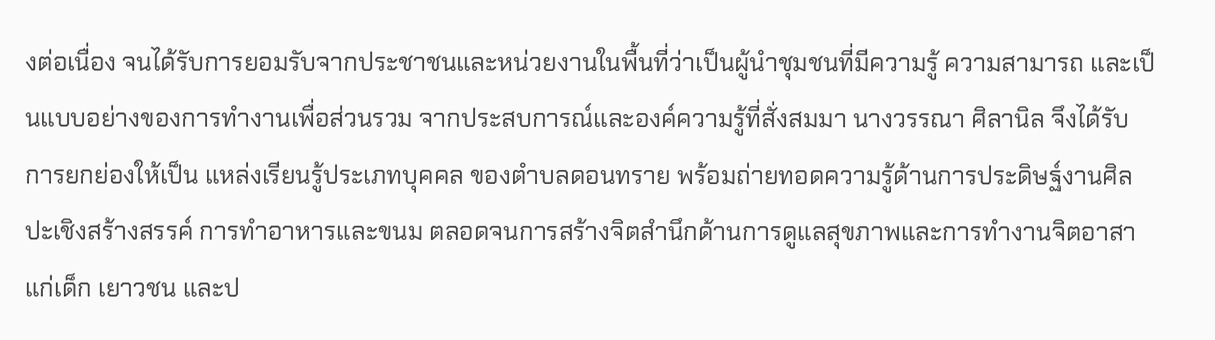งต่อเนื่อง จนได้รับการยอมรับจากประชาชนและหน่วยงานในพื้นที่ว่าเป็นผู้นำชุมชนที่มีความรู้ ความสามารถ และเป็นแบบอย่างของการทำงานเพื่อส่วนรวม จากประสบการณ์และองค์ความรู้ที่สั่งสมมา นางวรรณา ศิลานิล จึงได้รับการยกย่องให้เป็น แหล่งเรียนรู้ประเภทบุคคล ของตำบลดอนทราย พร้อมถ่ายทอดความรู้ด้านการประดิษฐ์งานศิลปะเชิงสร้างสรรค์ การทำอาหารและขนม ตลอดจนการสร้างจิตสำนึกด้านการดูแลสุขภาพและการทำงานจิตอาสาแก่เด็ก เยาวชน และป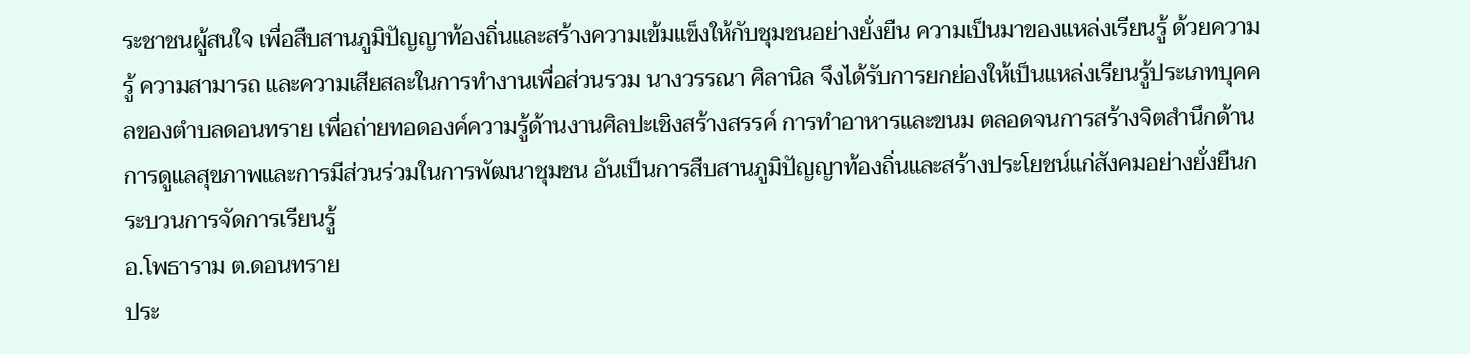ระชาชนผู้สนใจ เพื่อสืบสานภูมิปัญญาท้องถิ่นและสร้างความเข้มแข็งให้กับชุมชนอย่างยั่งยืน ความเป็นมาของแหล่งเรียนรู้ ด้วยความรู้ ความสามารถ และความเสียสละในการทำงานเพื่อส่วนรวม นางวรรณา ศิลานิล จึงได้รับการยกย่องให้เป็นแหล่งเรียนรู้ประเภทบุคคลของตำบลดอนทราย เพื่อถ่ายทอดองค์ความรู้ด้านงานศิลปะเชิงสร้างสรรค์ การทำอาหารและขนม ตลอดจนการสร้างจิตสำนึกด้านการดูแลสุขภาพและการมีส่วนร่วมในการพัฒนาชุมชน อันเป็นการสืบสานภูมิปัญญาท้องถิ่นและสร้างประโยชน์แก่สังคมอย่างยั่งยืนกระบวนการจัดการเรียนรู้
อ.โพธาราม ต.ดอนทราย
ประ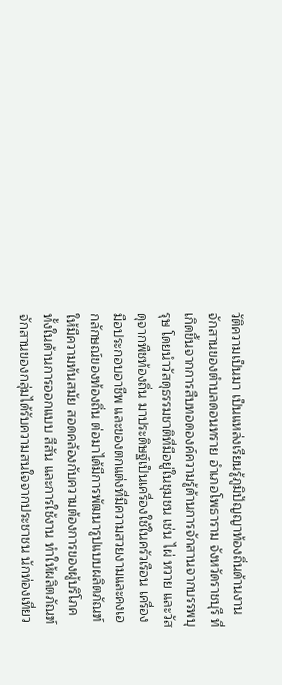วัติความเป็นมา เป็นแหล่งเรียนรู้ภูมิปัญญาท้องถิ่นด้านงานจักสานของตำบลดอนทราย อำเภอโพธาราม จังหวัดราชบุรี ที่เกิดขึ้นจากการสืบทอดองค์ความรู้ด้านการจักสานจากบรรพบุรุษ โดยนำวัสดุธรรมชาติที่มีอยู่ในชุมชน เช่น ไผ่ หวาย และวัสดุจากพืชท้องถิ่น มาประดิษฐ์เป็นเครื่องใช้ในครัวเรือน เครื่องมือประกอบอาชีพ และของตกแต่งที่มีความสวยงามและคงเอกลักษณ์ของท้องถิ่น ต่อมาได้มีการพัฒนารูปแบบผลิตภัณฑ์ให้มีความทันสมัย สอดคล้องกับความต้องการของผู้บริโภค ทั้งในด้านการออกแบบ สีสัน และการใช้งาน ทำให้ผลิตภัณฑ์จักสานของกลุ่มได้รับความสนใจจากประชาชน นักท่องเที่ยว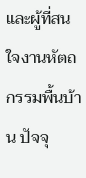และผู้ที่สนใจงานหัตถกรรมพื้นบ้าน ปัจจุ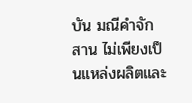บัน มณีคำจักสาน ไม่เพียงเป็นแหล่งผลิตและ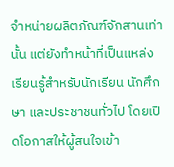จำหน่ายผลิตภัณฑ์จักสานเท่านั้น แต่ยังทำหน้าที่เป็นแหล่งเรียนรู้สำหรับนักเรียน นักศึกษา และประชาชนทั่วไป โดยเปิดโอกาสให้ผู้สนใจเข้า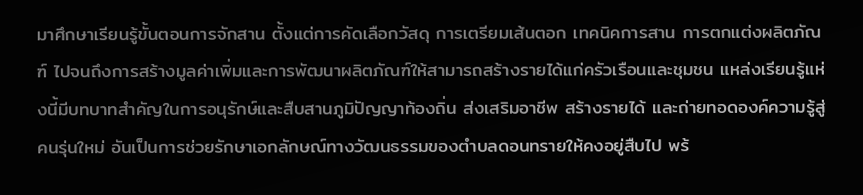มาศึกษาเรียนรู้ขั้นตอนการจักสาน ตั้งแต่การคัดเลือกวัสดุ การเตรียมเส้นตอก เทคนิคการสาน การตกแต่งผลิตภัณฑ์ ไปจนถึงการสร้างมูลค่าเพิ่มและการพัฒนาผลิตภัณฑ์ให้สามารถสร้างรายได้แก่ครัวเรือนและชุมชน แหล่งเรียนรู้แห่งนี้มีบทบาทสำคัญในการอนุรักษ์และสืบสานภูมิปัญญาท้องถิ่น ส่งเสริมอาชีพ สร้างรายได้ และถ่ายทอดองค์ความรู้สู่คนรุ่นใหม่ อันเป็นการช่วยรักษาเอกลักษณ์ทางวัฒนธรรมของตำบลดอนทรายให้คงอยู่สืบไป พร้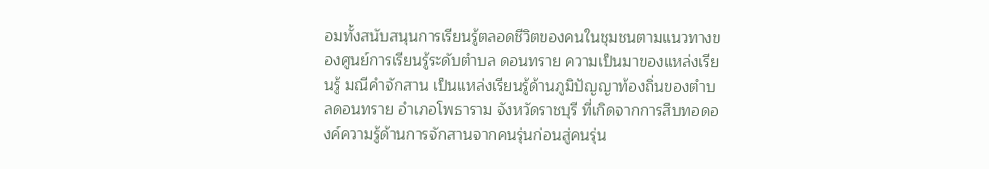อมทั้งสนับสนุนการเรียนรู้ตลอดชีวิตของคนในชุมชนตามแนวทางของศูนย์การเรียนรู้ระดับตำบล ดอนทราย ความเป็นมาของแหล่งเรียนรู้ มณีคำจักสาน เป็นแหล่งเรียนรู้ด้านภูมิปัญญาท้องถิ่นของตำบลดอนทราย อำเภอโพธาราม จังหวัดราชบุรี ที่เกิดจากการสืบทอดองค์ความรู้ด้านการจักสานจากคนรุ่นก่อนสู่คนรุ่น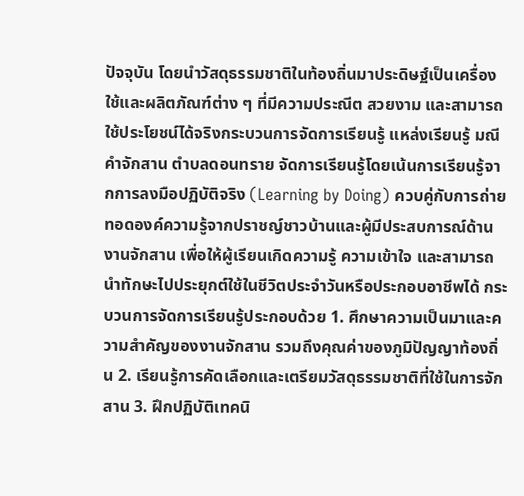ปัจจุบัน โดยนำวัสดุธรรมชาติในท้องถิ่นมาประดิษฐ์เป็นเครื่องใช้และผลิตภัณฑ์ต่าง ๆ ที่มีความประณีต สวยงาม และสามารถใช้ประโยชน์ได้จริงกระบวนการจัดการเรียนรู้ แหล่งเรียนรู้ มณีคำจักสาน ตำบลดอนทราย จัดการเรียนรู้โดยเน้นการเรียนรู้จากการลงมือปฏิบัติจริง (Learning by Doing) ควบคู่กับการถ่ายทอดองค์ความรู้จากปราชญ์ชาวบ้านและผู้มีประสบการณ์ด้านงานจักสาน เพื่อให้ผู้เรียนเกิดความรู้ ความเข้าใจ และสามารถนำทักษะไปประยุกต์ใช้ในชีวิตประจำวันหรือประกอบอาชีพได้ กระบวนการจัดการเรียนรู้ประกอบด้วย 1. ศึกษาความเป็นมาและความสำคัญของงานจักสาน รวมถึงคุณค่าของภูมิปัญญาท้องถิ่น 2. เรียนรู้การคัดเลือกและเตรียมวัสดุธรรมชาติที่ใช้ในการจักสาน 3. ฝึกปฏิบัติเทคนิ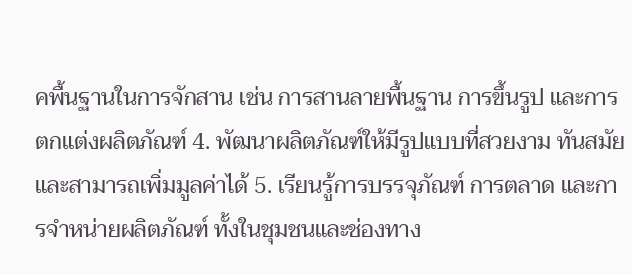คพื้นฐานในการจักสาน เช่น การสานลายพื้นฐาน การขึ้นรูป และการตกแต่งผลิตภัณฑ์ 4. พัฒนาผลิตภัณฑ์ให้มีรูปแบบที่สวยงาม ทันสมัย และสามารถเพิ่มมูลค่าได้ 5. เรียนรู้การบรรจุภัณฑ์ การตลาด และการจำหน่ายผลิตภัณฑ์ ทั้งในชุมชนและช่องทาง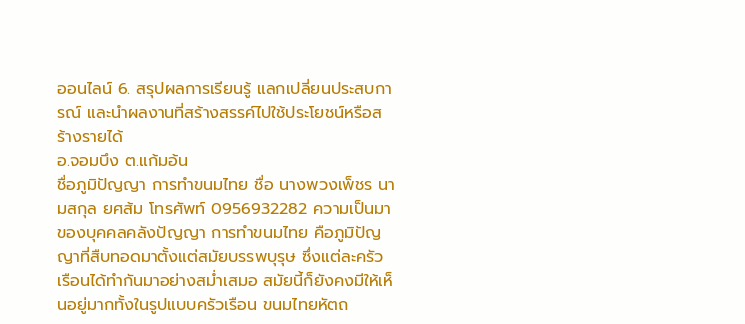ออนไลน์ 6. สรุปผลการเรียนรู้ แลกเปลี่ยนประสบการณ์ และนำผลงานที่สร้างสรรค์ไปใช้ประโยชน์หรือสร้างรายได้
อ.จอมบึง ต.แก้มอ้น
ชื่อภูมิปัญญา การทำขนมไทย ชื่อ นางพวงเพ็ชร นามสกุล ยศส้ม โทรศัพท์ 0956932282 ความเป็นมาของบุคคลคลังปัญญา การทำขนมไทย คือภูมิปัญญาที่สืบทอดมาตั้งแต่สมัยบรรพบุรุษ ซึ่งแต่ละครัวเรือนได้ทำกันมาอย่างสม่ำเสมอ สมัยนี้ก็ยังคงมีให้เห็นอยู่มากทั้งในรูปแบบครัวเรือน ขนมไทยหัตถ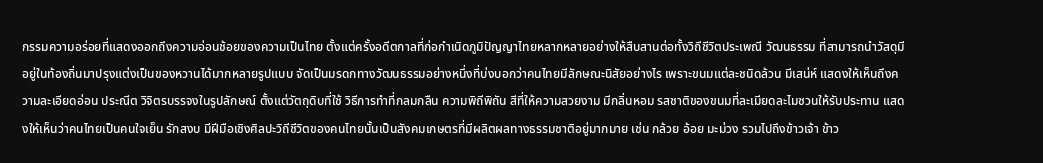กรรมความอร่อยที่แสดงออกถึงความอ่อนช้อยของความเป็นไทย ตั้งแต่ครั้งอดีตกาลที่ก่อกำเนิดภูมิปัญญาไทยหลากหลายอย่างให้สืบสานต่อทั้งวิถีชีวิตประเพณี วัฒนธรรม ที่สามารถนำวัสดุมีอยู่ในท้องถิ่นมาปรุงแต่งเป็นของหวานได้มากหลายรูปแบบ จัดเป็นมรดกทางวัฒนธรรมอย่างหนึ่งที่บ่งบอกว่าคนไทยมีลักษณะนิสัยอย่างไร เพราะขนมแต่ละชนิดล้วน มีเสน่ห์ แสดงให้เห็นถึงความละเอียดอ่อน ประณีต วิจิตรบรรจงในรูปลักษณ์ ตั้งแต่วัตถุดิบที่ใช้ วิธีการทำที่กลมกลืน ความพิถีพิถัน สีที่ให้ความสวยงาม มีกลิ่นหอม รสชาติของขนมที่ละเมียดละไมชวนให้รับประทาน แสดงให้เห็นว่าคนไทยเป็นคนใจเย็น รักสงบ มีฝีมือเชิงศิลปะวิถีชีวิตของคนไทยนั้นเป็นสังคมเกษตรที่มีผลิตผลทางธรรมชาติอยู่มากมาย เช่น กล้วย อ้อย มะม่วง รวมไปถึงข้าวเจ้า ข้าว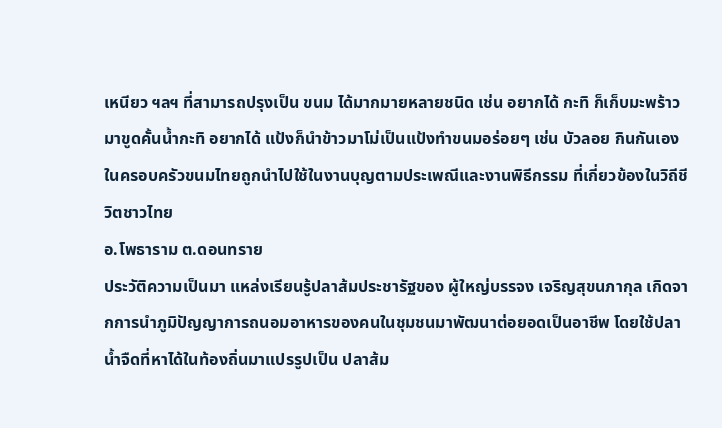เหนียว ฯลฯ ที่สามารถปรุงเป็น ขนม ได้มากมายหลายชนิด เช่น อยากได้ กะทิ ก็เก็บมะพร้าวมาขูดคั้นน้ำกะทิ อยากได้ แป้งก็นำข้าวมาโม่เป็นแป้งทำขนมอร่อยๆ เช่น บัวลอย กินกันเองในครอบครัวขนมไทยถูกนำไปใช้ในงานบุญตามประเพณีและงานพิธีกรรม ที่เกี่ยวข้องในวิถีชีวิตชาวไทย
อ.โพธาราม ต.ดอนทราย
ประวัติความเป็นมา แหล่งเรียนรู้ปลาส้มประชารัฐของ ผู้ใหญ่บรรจง เจริญสุขนภากุล เกิดจากการนำภูมิปัญญาการถนอมอาหารของคนในชุมชนมาพัฒนาต่อยอดเป็นอาชีพ โดยใช้ปลาน้ำจืดที่หาได้ในท้องถิ่นมาแปรรูปเป็น ปลาส้ม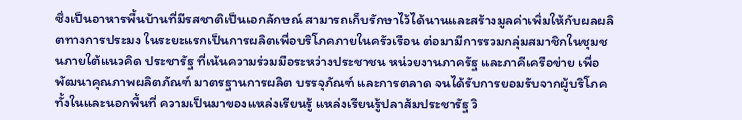ซึ่งเป็นอาหารพื้นบ้านที่มีรสชาติเป็นเอกลักษณ์ สามารถเก็บรักษาไว้ได้นานและสร้างมูลค่าเพิ่มให้กับผลผลิตทางการประมง ในระยะแรกเป็นการผลิตเพื่อบริโภคภายในครัวเรือน ต่อมามีการรวมกลุ่มสมาชิกในชุมชนภายใต้แนวคิด ประชารัฐ ที่เน้นความร่วมมือระหว่างประชาชน หน่วยงานภาครัฐ และภาคีเครือข่าย เพื่อพัฒนาคุณภาพผลิตภัณฑ์ มาตรฐานการผลิต บรรจุภัณฑ์ และการตลาด จนได้รับการยอมรับจากผู้บริโภคทั้งในและนอกพื้นที่ ความเป็นมาของแหล่งเรียนรู้ แหล่งเรียนรู้ปลาส้มประชารัฐ วิ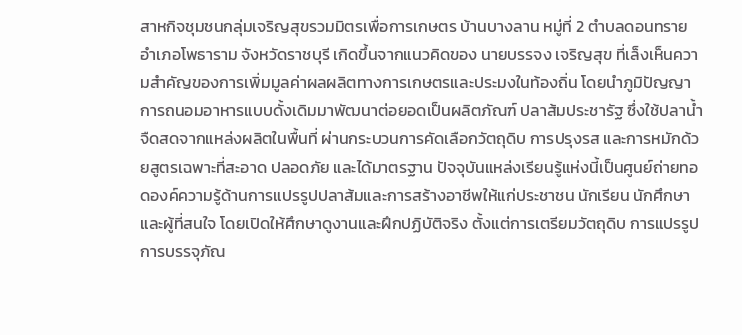สาหกิจชุมชนกลุ่มเจริญสุขรวมมิตรเพื่อการเกษตร บ้านบางลาน หมู่ที่ 2 ตำบลดอนทราย อำเภอโพธาราม จังหวัดราชบุรี เกิดขึ้นจากแนวคิดของ นายบรรจง เจริญสุข ที่เล็งเห็นความสำคัญของการเพิ่มมูลค่าผลผลิตทางการเกษตรและประมงในท้องถิ่น โดยนำภูมิปัญญาการถนอมอาหารแบบดั้งเดิมมาพัฒนาต่อยอดเป็นผลิตภัณฑ์ ปลาส้มประชารัฐ ซึ่งใช้ปลาน้ำจืดสดจากแหล่งผลิตในพื้นที่ ผ่านกระบวนการคัดเลือกวัตถุดิบ การปรุงรส และการหมักด้วยสูตรเฉพาะที่สะอาด ปลอดภัย และได้มาตรฐาน ปัจจุบันแหล่งเรียนรู้แห่งนี้เป็นศูนย์ถ่ายทอดองค์ความรู้ด้านการแปรรูปปลาส้มและการสร้างอาชีพให้แก่ประชาชน นักเรียน นักศึกษา และผู้ที่สนใจ โดยเปิดให้ศึกษาดูงานและฝึกปฏิบัติจริง ตั้งแต่การเตรียมวัตถุดิบ การแปรรูป การบรรจุภัณ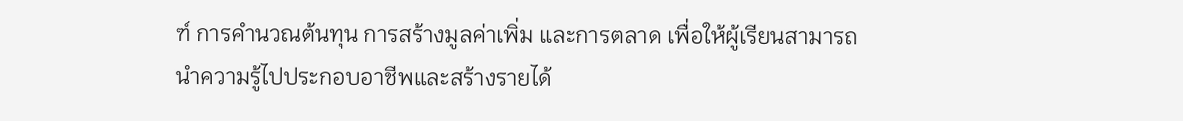ฑ์ การคำนวณต้นทุน การสร้างมูลค่าเพิ่ม และการตลาด เพื่อให้ผู้เรียนสามารถนำความรู้ไปประกอบอาชีพและสร้างรายได้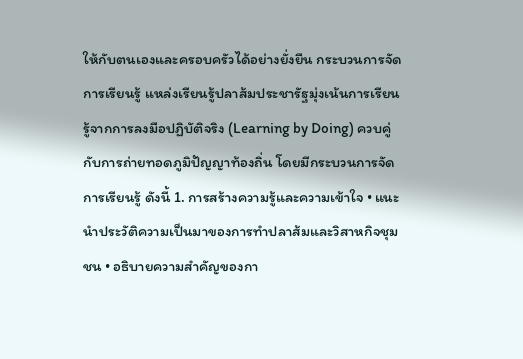ให้กับตนเองและครอบครัวได้อย่างยั่งยืน กระบวนการจัดการเรียนรู้ แหล่งเรียนรู้ปลาส้มประชารัฐมุ่งเน้นการเรียนรู้จากการลงมือปฏิบัติจริง (Learning by Doing) ควบคู่กับการถ่ายทอดภูมิปัญญาท้องถิ่น โดยมีกระบวนการจัดการเรียนรู้ ดังนี้ 1. การสร้างความรู้และความเข้าใจ • แนะนำประวัติความเป็นมาของการทำปลาส้มและวิสาหกิจชุมชน • อธิบายความสำคัญของกา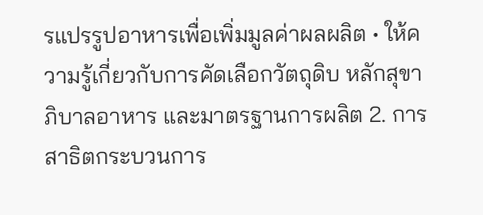รแปรรูปอาหารเพื่อเพิ่มมูลค่าผลผลิต • ให้ความรู้เกี่ยวกับการคัดเลือกวัตถุดิบ หลักสุขาภิบาลอาหาร และมาตรฐานการผลิต 2. การสาธิตกระบวนการ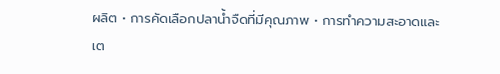ผลิต • การคัดเลือกปลาน้ำจืดที่มีคุณภาพ • การทำความสะอาดและเต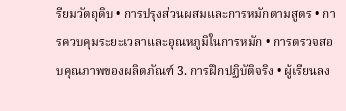รียมวัตถุดิบ • การปรุงส่วนผสมและการหมักตามสูตร • การควบคุมระยะเวลาและอุณหภูมิในการหมัก • การตรวจสอบคุณภาพของผลิตภัณฑ์ 3. การฝึกปฏิบัติจริง • ผู้เรียนลง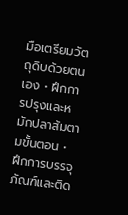มือเตรียมวัตถุดิบด้วยตนเอง • ฝึกการปรุงและหมักปลาส้มตามขั้นตอน • ฝึกการบรรจุภัณฑ์และติด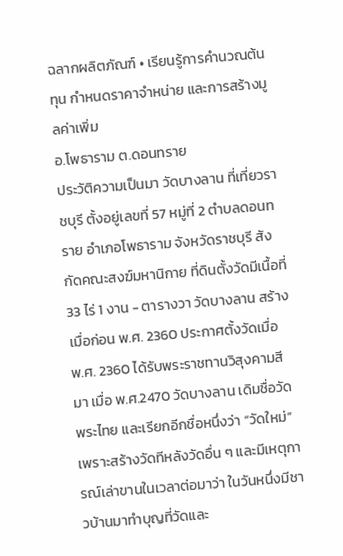ฉลากผลิตภัณฑ์ • เรียนรู้การคำนวณต้นทุน กำหนดราคาจำหน่าย และการสร้างมูลค่าเพิ่ม
อ.โพธาราม ต.ดอนทราย
ประวัติความเป็นมา วัดบางลาน ที่เที่ยวราชบุรี ตั้งอยู่เลขที่ 57 หมู่ที่ 2 ตำบลดอนทราย อำเภอโพธาราม จังหวัดราชบุรี สังกัดคณะสงฆ์มหานิกาย ที่ดินตั้งวัดมีเนื้อที่ 33 ไร่ 1 งาน - ตารางวา วัดบางลาน สร้างเมื่อก่อน พ.ศ. 2360 ประกาศตั้งวัดเมื่อ พ.ศ. 2360 ได้รับพระราชทานวิสุงคามสีมา เมื่อ พ.ศ.2470 วัดบางลาน เดิมชื่อวัดพระไทย และเรียกอีกชื่อหนึ่งว่า “วัดใหม่”เพราะสร้างวัดทีหลังวัดอื่น ๆ และมีเหตุการณ์เล่าขานในเวลาต่อมาว่า ในวันหนึ่งมีชาวบ้านมาทำบุญที่วัดและ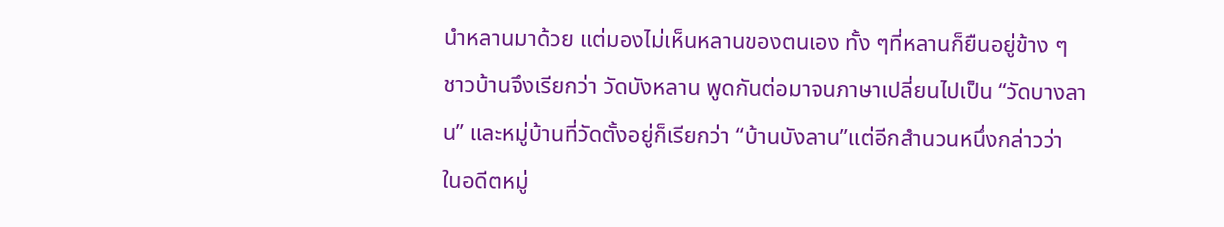นำหลานมาด้วย แต่มองไม่เห็นหลานของตนเอง ทั้ง ๆที่หลานก็ยืนอยู่ข้าง ๆ ชาวบ้านจึงเรียกว่า วัดบังหลาน พูดกันต่อมาจนภาษาเปลี่ยนไปเป็น “วัดบางลาน” และหมู่บ้านที่วัดตั้งอยู่ก็เรียกว่า “บ้านบังลาน”แต่อีกสำนวนหนึ่งกล่าวว่า ในอดีตหมู่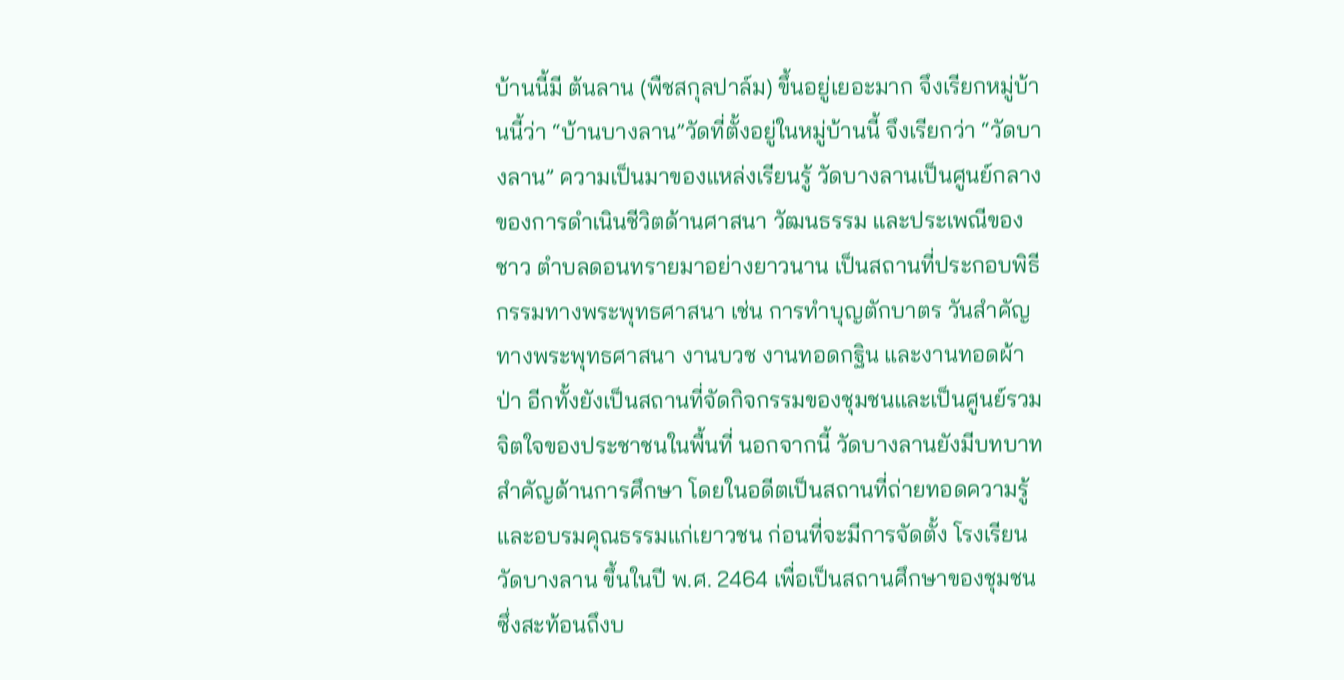บ้านนี้มี ต้นลาน (พืชสกุลปาล์ม) ขึ้นอยู่เยอะมาก จึงเรียกหมู่บ้านนี้ว่า “บ้านบางลาน”วัดที่ตั้งอยู่ในหมู่บ้านนี้ จึงเรียกว่า “วัดบางลาน” ความเป็นมาของแหล่งเรียนรู้ วัดบางลานเป็นศูนย์กลางของการดำเนินชีวิตด้านศาสนา วัฒนธรรม และประเพณีของชาว ตำบลดอนทรายมาอย่างยาวนาน เป็นสถานที่ประกอบพิธีกรรมทางพระพุทธศาสนา เช่น การทำบุญตักบาตร วันสำคัญทางพระพุทธศาสนา งานบวช งานทอดกฐิน และงานทอดผ้าป่า อีกทั้งยังเป็นสถานที่จัดกิจกรรมของชุมชนและเป็นศูนย์รวมจิตใจของประชาชนในพื้นที่ นอกจากนี้ วัดบางลานยังมีบทบาทสำคัญด้านการศึกษา โดยในอดีตเป็นสถานที่ถ่ายทอดความรู้และอบรมคุณธรรมแก่เยาวชน ก่อนที่จะมีการจัดตั้ง โรงเรียนวัดบางลาน ขึ้นในปี พ.ศ. 2464 เพื่อเป็นสถานศึกษาของชุมชน ซึ่งสะท้อนถึงบ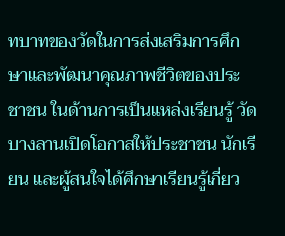ทบาทของวัดในการส่งเสริมการศึกษาและพัฒนาคุณภาพชีวิตของประชาชน ในด้านการเป็นแหล่งเรียนรู้ วัดบางลานเปิดโอกาสให้ประชาชน นักเรียน และผู้สนใจได้ศึกษาเรียนรู้เกี่ยว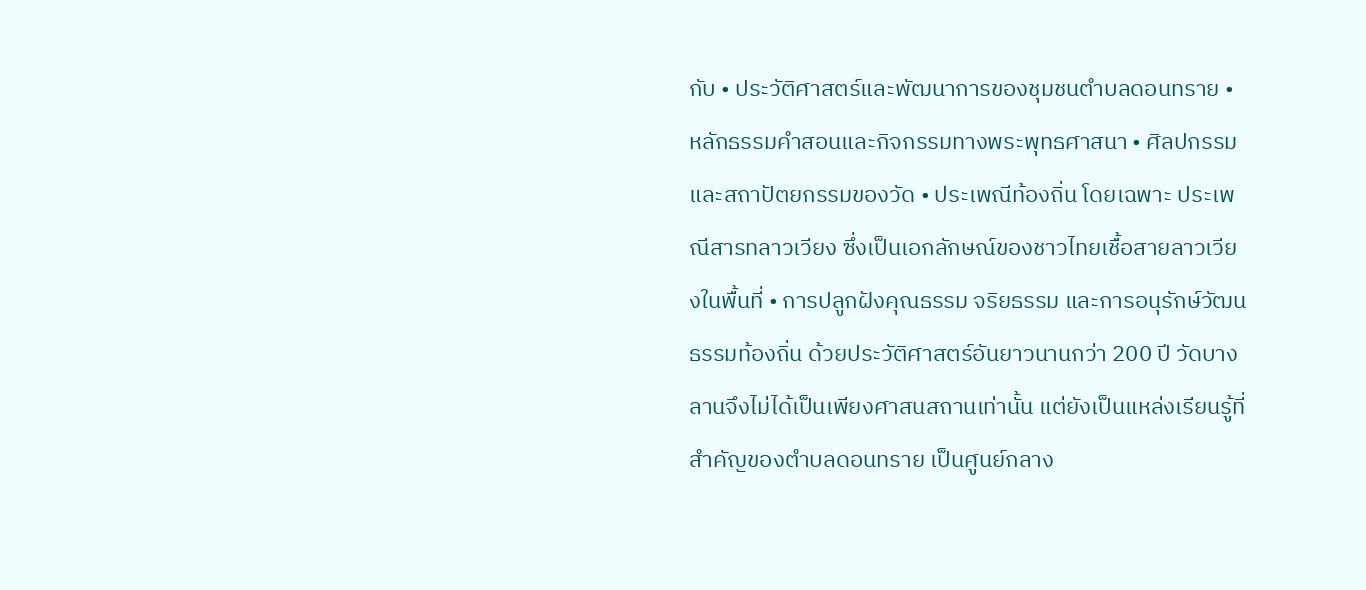กับ • ประวัติศาสตร์และพัฒนาการของชุมชนตำบลดอนทราย • หลักธรรมคำสอนและกิจกรรมทางพระพุทธศาสนา • ศิลปกรรมและสถาปัตยกรรมของวัด • ประเพณีท้องถิ่น โดยเฉพาะ ประเพณีสารทลาวเวียง ซึ่งเป็นเอกลักษณ์ของชาวไทยเชื้อสายลาวเวียงในพื้นที่ • การปลูกฝังคุณธรรม จริยธรรม และการอนุรักษ์วัฒนธรรมท้องถิ่น ด้วยประวัติศาสตร์อันยาวนานกว่า 200 ปี วัดบางลานจึงไม่ได้เป็นเพียงศาสนสถานเท่านั้น แต่ยังเป็นแหล่งเรียนรู้ที่สำคัญของตำบลดอนทราย เป็นศูนย์กลาง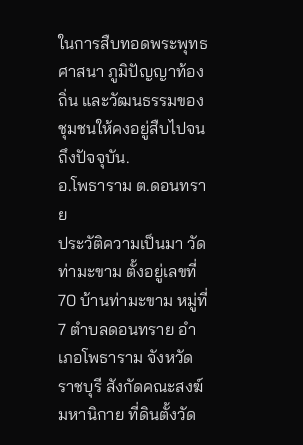ในการสืบทอดพระพุทธศาสนา ภูมิปัญญาท้องถิ่น และวัฒนธรรมของชุมชนให้คงอยู่สืบไปจนถึงปัจจุบัน.
อ.โพธาราม ต.ดอนทราย
ประวัติความเป็นมา วัดท่ามะขาม ตั้งอยู่เลขที่ 70 บ้านท่ามะขาม หมู่ที่ 7 ตำบลดอนทราย อำเภอโพธาราม จังหวัดราชบุรี สังกัดคณะสงฆ์มหานิกาย ที่ดินตั้งวัด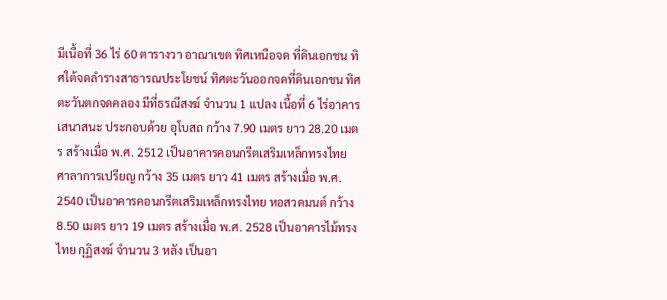มีเนื้อที่ 36 ไร่ 60 ตารางวา อาณาเขต ทิศเหนือจด ที่ดินเอกชน ทิศใต้จดลำรางสาธารณประโยชน์ ทิศตะวันออกจดที่ดินเอกชน ทิศตะวันตกจดคลอง มีที่ธรณีสงฆ์ จำนวน 1 แปลง เนื้อที่ 6 ไร่อาคารเสนาสนะ ประกอบด้วย อุโบสถ กว้าง 7.90 เมตร ยาว 28.20 เมตร สร้างเมื่อ พ.ศ. 2512 เป็นอาคารคอนกรีตเสริมเหล็กทรงไทย ศาลาการเปรียญ กว้าง 35 เมตร ยาว 41 เมตร สร้างเมื่อ พ.ศ. 2540 เป็นอาคารคอนกรีตเสริมเหล็กทรงไทย หอสวดมนต์ กว้าง 8.50 เมตร ยาว 19 เมตร สร้างเมื่อ พ.ศ. 2528 เป็นอาคารไม้ทรงไทย กุฏิสงฆ์ จำนวน 3 หลัง เป็นอา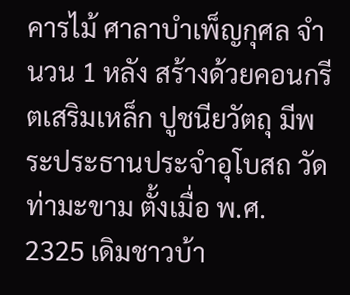คารไม้ ศาลาบำเพ็ญกุศล จำนวน 1 หลัง สร้างด้วยคอนกรีตเสริมเหล็ก ปูชนียวัตถุ มีพระประธานประจำอุโบสถ วัดท่ามะขาม ตั้งเมื่อ พ.ศ. 2325 เดิมชาวบ้า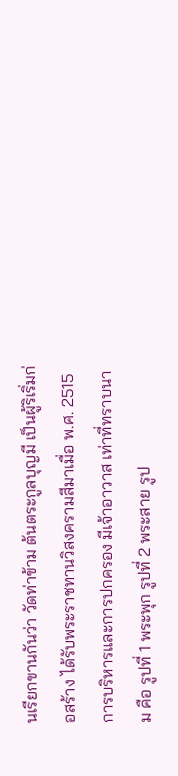นเรียกขานกันว่า วัดท่าข้าม ต้นตระกูลบุญมี เป็นผู้ริเริ่มก่อสร้าง ได้รับพระราชทานวิสงครามสีมาเมื่อ พ.ศ. 2515 การบริหารและการปกครอง มีเจ้าอาวาส เท่าที่ทราบนาม คือ รูปที่ 1 พระพุก รูปที่ 2 พระสาย รูป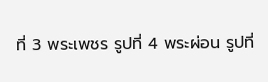ที่ 3 พระเพชร รูปที่ 4 พระผ่อน รูปที่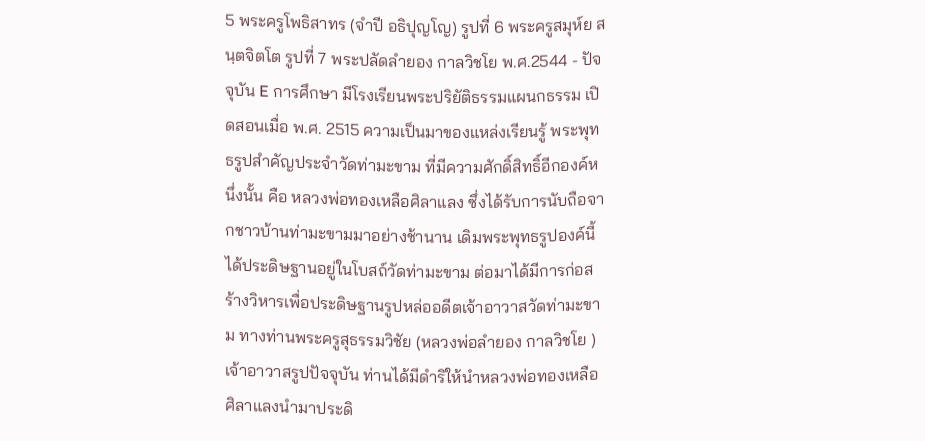5 พระครูโพธิสาทร (จำปี อธิปุญโญ) รูปที่ 6 พระครูสมุห์ย สนฺตจิตโต รูปที่ 7 พระปลัดลำยอง กาลวิชโย พ.ศ.2544 - ปัจจุบัน E การศึกษา มีโรงเรียนพระปริยัติธรรมแผนกธรรม เปิดสอนเมื่อ พ.ศ. 2515 ความเป็นมาของแหล่งเรียนรู้ พระพุทธรูปสำคัญประจำวัดท่ามะขาม ที่มีความศักดิ์สิทธิ์อีกองค์หนึ่งนั้น คือ หลวงพ่อทองเหลือศิลาแลง ซึ่งได้รับการนับถือจากชาวบ้านท่ามะขามมาอย่างช้านาน เดิมพระพุทธรูปองค์นี้ได้ประดิษฐานอยู่ในโบสถ์วัดท่ามะขาม ต่อมาได้มีการก่อสร้างวิหารเพื่อประดิษฐานรูปหล่ออดีตเจ้าอาวาสวัดท่ามะขาม ทางท่านพระครูสุธรรมวิชัย (หลวงพ่อลำยอง กาลวิชโย ) เจ้าอาวาสรูปปัจจุบัน ท่านได้มีดำริให้นำหลวงพ่อทองเหลือศิลาแลงนำมาประดิ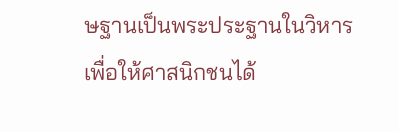ษฐานเป็นพระประฐานในวิหาร เพื่อให้ศาสนิกชนได้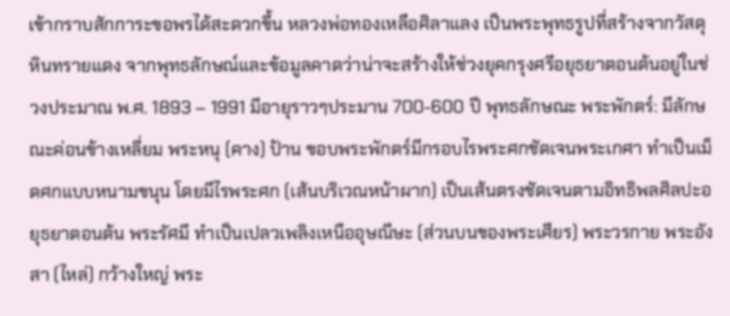เข้ากราบสักการะขอพรได้สะดวกขึ้น หลวงพ่อทองเหลือศิลาแลง เป็นพระพุทธรูปที่สร้างจากวัสดุหินทรายแดง จากพุทธลักษณ์และข้อมูลคาดว่าน่าจะสร้างให้ช่วงยุคกรุงศรีอยุธยาตอนต้นอยู่ในช่วงประมาณ พ.ศ. 1893 – 1991 มีอายุราวๆประมาน 700-600 ปี พุทธลักษณะ พระพักตร์: มีลักษณะค่อนข้างเหลี่ยม พระหนุ (คาง) ป้าน ขอบพระพักตร์มีกรอบไรพระศกชัดเจนพระเกศา ทำเป็นเม็ดศกแบบหนามขนุน โดยมีไรพระศก (เส้นบริเวณหน้าผาก) เป็นเส้นตรงชัดเจนตามอิทธิพลศิลปะอยุธยาตอนต้น พระรัศมี ทำเป็นเปลวเพลิงเหนืออุษณีษะ (ส่วนบนของพระเศียร) พระวรกาย พระอังสา (ไหล่) กว้างใหญ่ พระ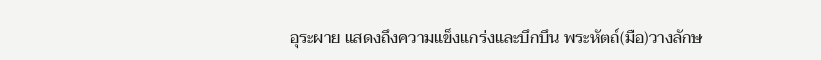อุระผาย แสดงถึงความแข็งแกร่งและบึกบึน พระหัตถ์(มือ)วางลักษ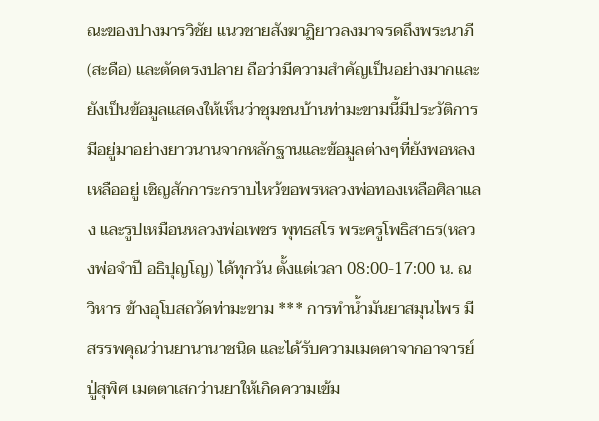ณะของปางมารวิชัย แนวชายสังฆาฏิยาวลงมาจรดถึงพระนาภี (สะดือ) และตัดตรงปลาย ถือว่ามีความสำคัญเป็นอย่างมากและยังเป็นข้อมูลแสดงให้เห็นว่าชุมชนบ้านท่ามะขามนี้มีประวัติการมีอยู่มาอย่างยาวนานจากหลักฐานและข้อมูลต่างๆที่ยังพอหลงเหลืออยู่ เชิญสักการะกราบไหว้ขอพรหลวงพ่อทองเหลือศิลาแลง และรูปเหมือนหลวงพ่อเพชร พุทธสโร พระครูโพธิสาธร(หลวงพ่อจำปี อธิปุญโญ) ได้ทุกวัน ตั้งแต่เวลา 08:00-17:00 น. ณ วิหาร ข้างอุโบสถวัดท่ามะขาม *** การทำน้ำมันยาสมุนไพร มีสรรพคุณว่านยานานาชนิด และได้รับความเมตตาจากอาจารย์ปู่สุพิศ เมตตาเสกว่านยาให้เกิดความเข้ม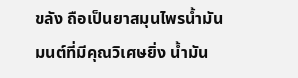ขลัง ถือเป็นยาสมุนไพรน้ำมันมนต์ที่มีคุณวิเศษยิ่ง น้ำมัน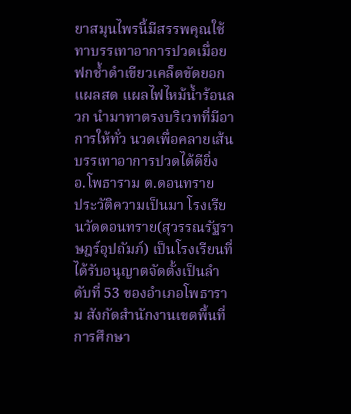ยาสมุนไพรนี้มีสรรพคุณใช้ทาบรรเทาอาการปวดเมื่อย ฟกช้ำดำเขียวเคล็ดขัดยอก แผลสด แผลไฟไหม้น้ำร้อนลวก นำมาทาตรงบริเวทที่มีอาการให้ทั่ว นวดเพื่อคลายเส้น บรรเทาอาการปวดได้ดียิ่ง
อ.โพธาราม ต.ดอนทราย
ประวัติความเป็นมา โรงเรียนวัดดอนทราย(สุวรรณรัฐราษฎร์อุปถัมภ์) เป็นโรงเรียนที่ได้รับอนุญาตจัดตั้งเป็นลำดับที่ 53 ของอำเภอโพธาราม สังกัดสำนักงานเขตพื้นที่การศึกษา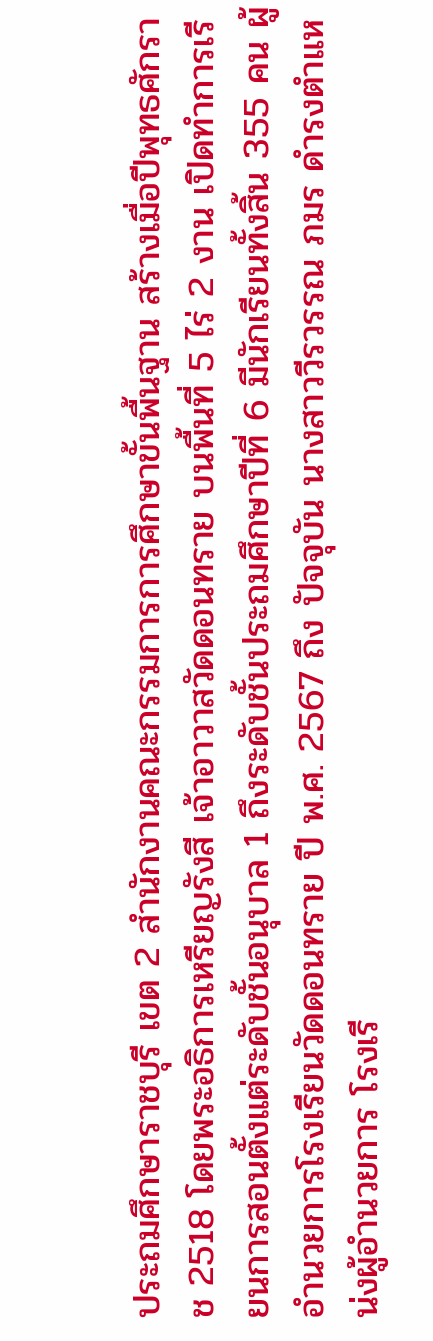ประถมศึกษาราชบุรี เขต 2 สำนักงานคณะกรรมการการศึกษาขั้นพื้นฐาน สร้างเมื่อปีพุทธศักราช 2518 โดยพระอธิการเหรียญรังสี เจ้าอาวาสวัดดอนทราย บนพื้นที่ 5 ไร่ 2 งาน เปิดทำการเรียนการสอนตั้งแต่ระดับชั้นอนุบาล 1 ถึงระดับชั้นประถมศึกษาปีที่ 6 มีนักเรียนทั้งสิ้น 355 คน ผู้อำนวยการโรงเรียนวัดดอนทราย ปี พ.ศ. 2567 ถึง ปัจจุบัน นางสาววีรวรรณ ภมร ดำรงตำแหน่งผู้อำนวยการ โรงเรี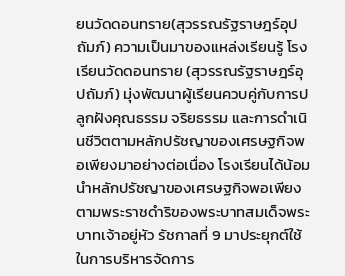ยนวัดดอนทราย(สุวรรณรัฐราษฎร์อุปถัมภ์) ความเป็นมาของแหล่งเรียนรู้ โรงเรียนวัดดอนทราย (สุวรรณรัฐราษฎร์อุปถัมภ์) มุ่งพัฒนาผู้เรียนควบคู่กับการปลูกฝังคุณธรรม จริยธรรม และการดำเนินชีวิตตามหลักปรัชญาของเศรษฐกิจพอเพียงมาอย่างต่อเนื่อง โรงเรียนได้น้อมนำหลักปรัชญาของเศรษฐกิจพอเพียงตามพระราชดำริของพระบาทสมเด็จพระบาทเจ้าอยู่หัว รัชกาลที่ 9 มาประยุกต์ใช้ในการบริหารจัดการ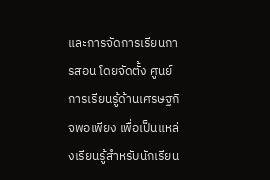และการจัดการเรียนการสอน โดยจัดตั้ง ศูนย์การเรียนรู้ด้านเศรษฐกิจพอเพียง เพื่อเป็นแหล่งเรียนรู้สำหรับนักเรียน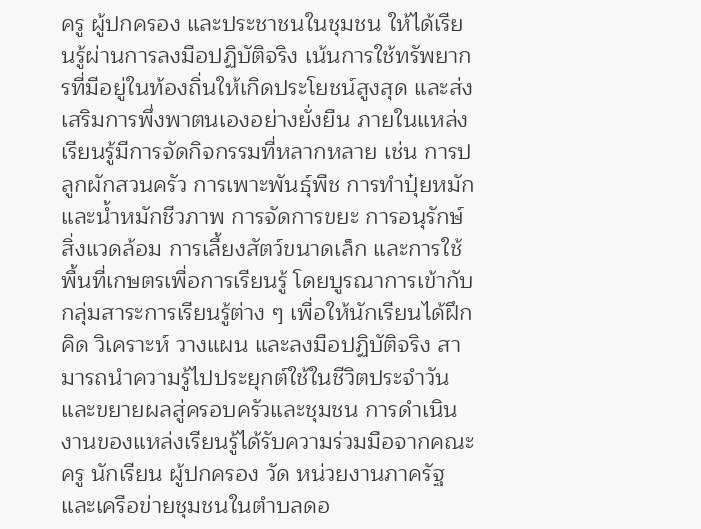ครู ผู้ปกครอง และประชาชนในชุมชน ให้ได้เรียนรู้ผ่านการลงมือปฏิบัติจริง เน้นการใช้ทรัพยากรที่มีอยู่ในท้องถิ่นให้เกิดประโยชน์สูงสุด และส่งเสริมการพึ่งพาตนเองอย่างยั่งยืน ภายในแหล่งเรียนรู้มีการจัดกิจกรรมที่หลากหลาย เช่น การปลูกผักสวนครัว การเพาะพันธุ์พืช การทำปุ๋ยหมักและน้ำหมักชีวภาพ การจัดการขยะ การอนุรักษ์สิ่งแวดล้อม การเลี้ยงสัตว์ขนาดเล็ก และการใช้พื้นที่เกษตรเพื่อการเรียนรู้ โดยบูรณาการเข้ากับกลุ่มสาระการเรียนรู้ต่าง ๆ เพื่อให้นักเรียนได้ฝึกคิด วิเคราะห์ วางแผน และลงมือปฏิบัติจริง สามารถนำความรู้ไปประยุกต์ใช้ในชีวิตประจำวันและขยายผลสู่ครอบครัวและชุมชน การดำเนินงานของแหล่งเรียนรู้ได้รับความร่วมมือจากคณะครู นักเรียน ผู้ปกครอง วัด หน่วยงานภาครัฐ และเครือข่ายชุมชนในตำบลดอ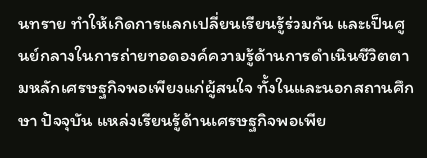นทราย ทำให้เกิดการแลกเปลี่ยนเรียนรู้ร่วมกัน และเป็นศูนย์กลางในการถ่ายทอดองค์ความรู้ด้านการดำเนินชีวิตตามหลักเศรษฐกิจพอเพียงแก่ผู้สนใจ ทั้งในและนอกสถานศึกษา ปัจจุบัน แหล่งเรียนรู้ด้านเศรษฐกิจพอเพีย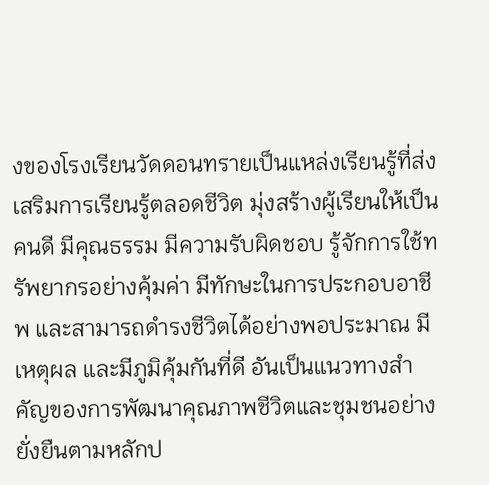งของโรงเรียนวัดดอนทรายเป็นแหล่งเรียนรู้ที่ส่งเสริมการเรียนรู้ตลอดชีวิต มุ่งสร้างผู้เรียนให้เป็นคนดี มีคุณธรรม มีความรับผิดชอบ รู้จักการใช้ทรัพยากรอย่างคุ้มค่า มีทักษะในการประกอบอาชีพ และสามารถดำรงชีวิตได้อย่างพอประมาณ มีเหตุผล และมีภูมิคุ้มกันที่ดี อันเป็นแนวทางสำคัญของการพัฒนาคุณภาพชีวิตและชุมชนอย่างยั่งยืนตามหลักป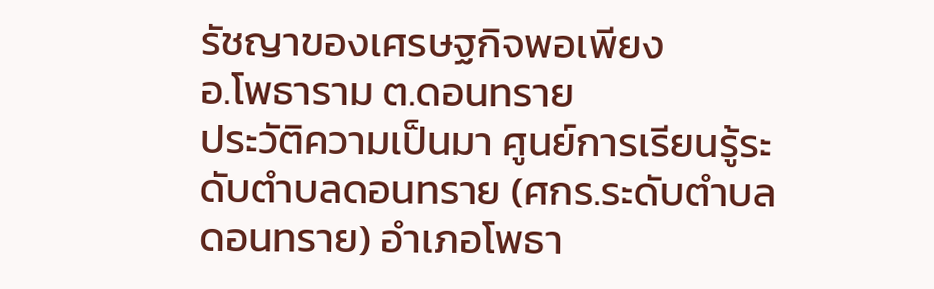รัชญาของเศรษฐกิจพอเพียง
อ.โพธาราม ต.ดอนทราย
ประวัติความเป็นมา ศูนย์การเรียนรู้ระดับตำบลดอนทราย (ศกร.ระดับตำบลดอนทราย) อำเภอโพธา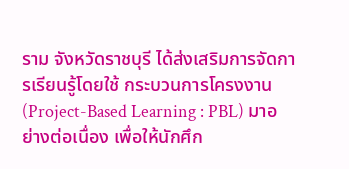ราม จังหวัดราชบุรี ได้ส่งเสริมการจัดการเรียนรู้โดยใช้ กระบวนการโครงงาน (Project-Based Learning : PBL) มาอย่างต่อเนื่อง เพื่อให้นักศึก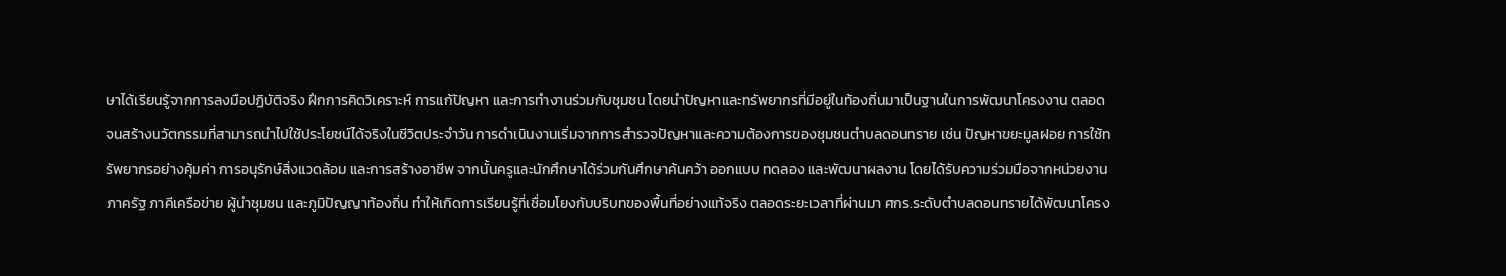ษาได้เรียนรู้จากการลงมือปฏิบัติจริง ฝึกการคิดวิเคราะห์ การแก้ปัญหา และการทำงานร่วมกับชุมชน โดยนำปัญหาและทรัพยากรที่มีอยู่ในท้องถิ่นมาเป็นฐานในการพัฒนาโครงงาน ตลอดจนสร้างนวัตกรรมที่สามารถนำไปใช้ประโยชน์ได้จริงในชีวิตประจำวัน การดำเนินงานเริ่มจากการสำรวจปัญหาและความต้องการของชุมชนตำบลดอนทราย เช่น ปัญหาขยะมูลฝอย การใช้ทรัพยากรอย่างคุ้มค่า การอนุรักษ์สิ่งแวดล้อม และการสร้างอาชีพ จากนั้นครูและนักศึกษาได้ร่วมกันศึกษาค้นคว้า ออกแบบ ทดลอง และพัฒนาผลงาน โดยได้รับความร่วมมือจากหน่วยงานภาครัฐ ภาคีเครือข่าย ผู้นำชุมชน และภูมิปัญญาท้องถิ่น ทำให้เกิดการเรียนรู้ที่เชื่อมโยงกับบริบทของพื้นที่อย่างแท้จริง ตลอดระยะเวลาที่ผ่านมา ศกร.ระดับตำบลดอนทรายได้พัฒนาโครง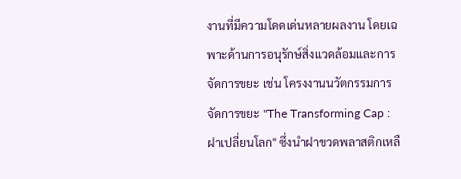งานที่มีความโดดเด่นหลายผลงาน โดยเฉพาะด้านการอนุรักษ์สิ่งแวดล้อมและการจัดการขยะ เช่น โครงงานนวัตกรรมการจัดการขยะ "The Transforming Cap : ฝาเปลี่ยนโลก" ซึ่งนำฝาขวดพลาสติกเหลื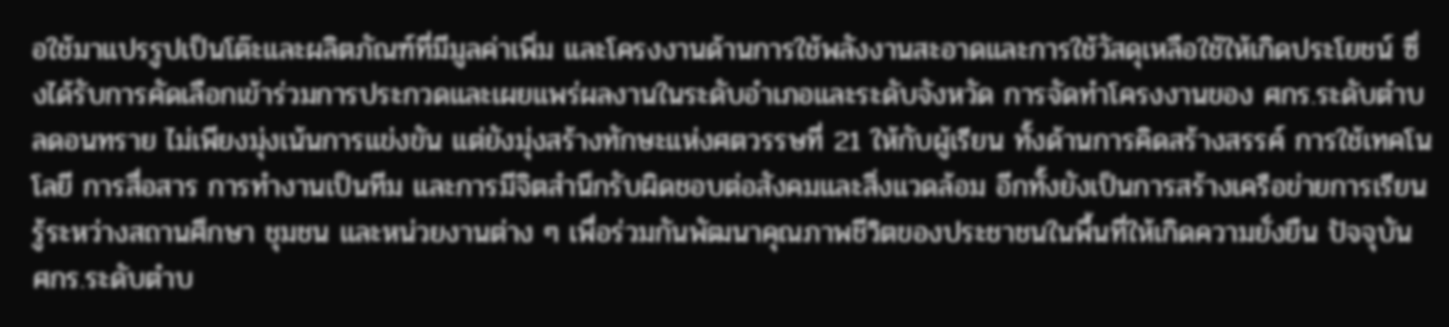อใช้มาแปรรูปเป็นโต๊ะและผลิตภัณฑ์ที่มีมูลค่าเพิ่ม และโครงงานด้านการใช้พลังงานสะอาดและการใช้วัสดุเหลือใช้ให้เกิดประโยชน์ ซึ่งได้รับการคัดเลือกเข้าร่วมการประกวดและเผยแพร่ผลงานในระดับอำเภอและระดับจังหวัด การจัดทำโครงงานของ ศกร.ระดับตำบลดอนทราย ไม่เพียงมุ่งเน้นการแข่งขัน แต่ยังมุ่งสร้างทักษะแห่งศตวรรษที่ 21 ให้กับผู้เรียน ทั้งด้านการคิดสร้างสรรค์ การใช้เทคโนโลยี การสื่อสาร การทำงานเป็นทีม และการมีจิตสำนึกรับผิดชอบต่อสังคมและสิ่งแวดล้อม อีกทั้งยังเป็นการสร้างเครือข่ายการเรียนรู้ระหว่างสถานศึกษา ชุมชน และหน่วยงานต่าง ๆ เพื่อร่วมกันพัฒนาคุณภาพชีวิตของประชาชนในพื้นที่ให้เกิดความยั่งยืน ปัจจุบัน ศกร.ระดับตำบ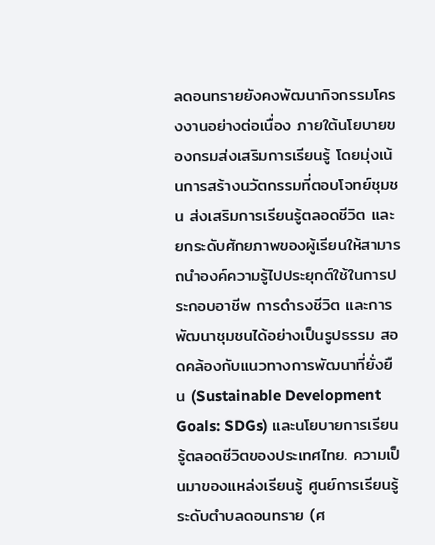ลดอนทรายยังคงพัฒนากิจกรรมโครงงานอย่างต่อเนื่อง ภายใต้นโยบายของกรมส่งเสริมการเรียนรู้ โดยมุ่งเน้นการสร้างนวัตกรรมที่ตอบโจทย์ชุมชน ส่งเสริมการเรียนรู้ตลอดชีวิต และยกระดับศักยภาพของผู้เรียนให้สามารถนำองค์ความรู้ไปประยุกต์ใช้ในการประกอบอาชีพ การดำรงชีวิต และการพัฒนาชุมชนได้อย่างเป็นรูปธรรม สอดคล้องกับแนวทางการพัฒนาที่ยั่งยืน (Sustainable Development Goals: SDGs) และนโยบายการเรียนรู้ตลอดชีวิตของประเทศไทย. ความเป็นมาของแหล่งเรียนรู้ ศูนย์การเรียนรู้ระดับตำบลดอนทราย (ศ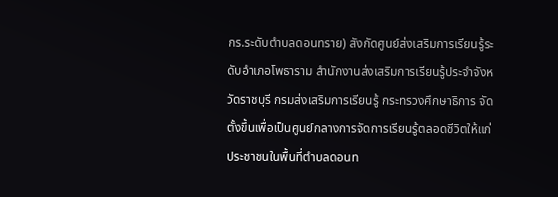กร.ระดับตำบลดอนทราย) สังกัดศูนย์ส่งเสริมการเรียนรู้ระดับอำเภอโพธาราม สำนักงานส่งเสริมการเรียนรู้ประจําจังหวัดราชบุรี กรมส่งเสริมการเรียนรู้ กระทรวงศึกษาธิการ จัดตั้งขึ้นเพื่อเป็นศูนย์กลางการจัดการเรียนรู้ตลอดชีวิตให้แก่ประชาชนในพื้นที่ตำบลดอนท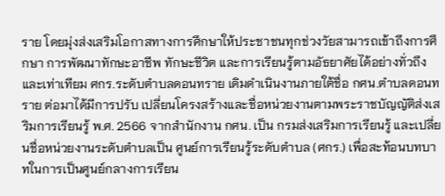ราย โดยมุ่งส่งเสริมโอกาสทางการศึกษาให้ประชาชนทุกช่วงวัยสามารถเข้าถึงการศึกษา การพัฒนาทักษะอาชีพ ทักษะชีวิต และการเรียนรู้ตามอัธยาศัยได้อย่างทั่วถึงและเท่าเทียม ศกร.ระดับตำบลดอนทราย เดิมดำเนินงานภายใต้ชื่อ กศน.ตำบลดอนทราย ต่อมาได้มีการปรับ เปลี่ยนโครงสร้างและชื่อหน่วยงานตามพระราชบัญญัติส่งเสริมการเรียนรู้ พ.ศ. 2566 จากสำนักงาน กศน. เป็น กรมส่งเสริมการเรียนรู้ และเปลี่ยนชื่อหน่วยงานระดับตำบลเป็น ศูนย์การเรียนรู้ระดับตำบล (ศกร.) เพื่อสะท้อนบทบาทในการเป็นศูนย์กลางการเรียน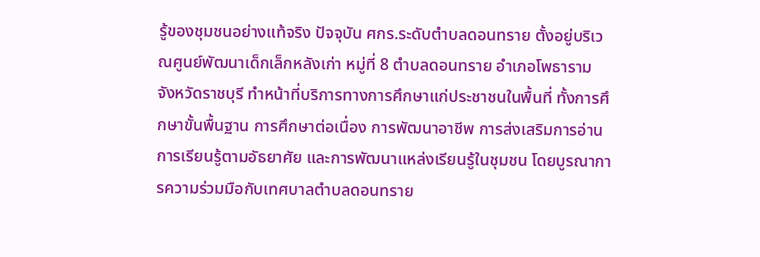รู้ของชุมชนอย่างแท้จริง ปัจจุบัน ศกร.ระดับตำบลดอนทราย ตั้งอยู่บริเวณศูนย์พัฒนาเด็กเล็กหลังเก่า หมู่ที่ 8 ตำบลดอนทราย อำเภอโพธาราม จังหวัดราชบุรี ทำหน้าที่บริการทางการศึกษาแก่ประชาชนในพื้นที่ ทั้งการศึกษาขั้นพื้นฐาน การศึกษาต่อเนื่อง การพัฒนาอาชีพ การส่งเสริมการอ่าน การเรียนรู้ตามอัธยาศัย และการพัฒนาแหล่งเรียนรู้ในชุมชน โดยบูรณาการความร่วมมือกับเทศบาลตำบลดอนทราย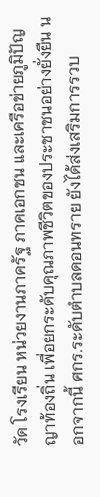วัด โรงเรียน หน่วยงานภาครัฐ ภาคเอกชน และเครือข่ายภูมิปัญญาท้องถิ่น เพื่อยกระดับคุณภาพชีวิตของประชาชนอย่างยั่งยืน นอกจากนี้ ศกร.ระดับตำบลดอนทราย ยังได้ส่งเสริมการรวบ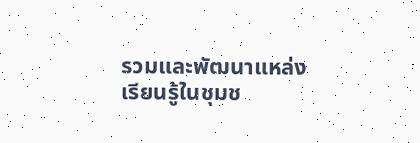รวมและพัฒนาแหล่งเรียนรู้ในชุมช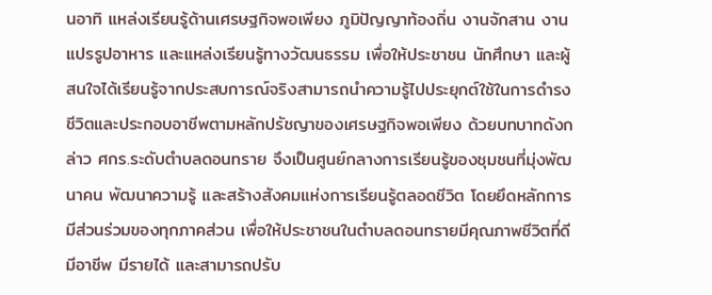นอาทิ แหล่งเรียนรู้ด้านเศรษฐกิจพอเพียง ภูมิปัญญาท้องถิ่น งานจักสาน งานแปรรูปอาหาร และแหล่งเรียนรู้ทางวัฒนธรรม เพื่อให้ประชาชน นักศึกษา และผู้สนใจได้เรียนรู้จากประสบการณ์จริงสามารถนำความรู้ไปประยุกต์ใช้ในการดำรงชีวิตและประกอบอาชีพตามหลักปรัชญาของเศรษฐกิจพอเพียง ด้วยบทบาทดังกล่าว ศกร.ระดับตำบลดอนทราย จึงเป็นศูนย์กลางการเรียนรู้ของชุมชนที่มุ่งพัฒนาคน พัฒนาความรู้ และสร้างสังคมแห่งการเรียนรู้ตลอดชีวิต โดยยึดหลักการมีส่วนร่วมของทุกภาคส่วน เพื่อให้ประชาชนในตำบลดอนทรายมีคุณภาพชีวิตที่ดี มีอาชีพ มีรายได้ และสามารถปรับ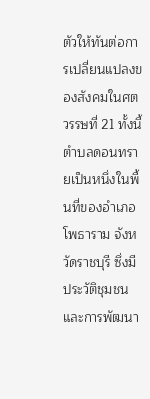ตัวให้ทันต่อการเปลี่ยนแปลงของสังคมในศตวรรษที่ 21 ทั้งนี้ตำบลดอนทรายเป็นหนึ่งในพื้นที่ของอำเภอโพธาราม จังหวัดราชบุรี ซึ่งมีประวัติชุมชนและการพัฒนา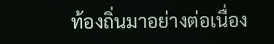ท้องถิ่นมาอย่างต่อเนื่อง